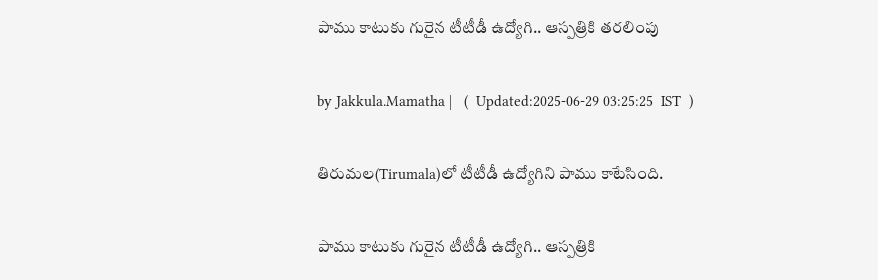పాము కాటుకు గురైన టీటీడీ ఉద్యోగి.. ఆస్పత్రికి తరలింపు

by Jakkula.Mamatha |   (  Updated:2025-06-29 03:25:25  IST  )

తిరుమల(Tirumala)లో టీటీడీ ఉద్యోగిని పాము కాటేసింది.

పాము కాటుకు గురైన టీటీడీ ఉద్యోగి.. ఆస్పత్రికి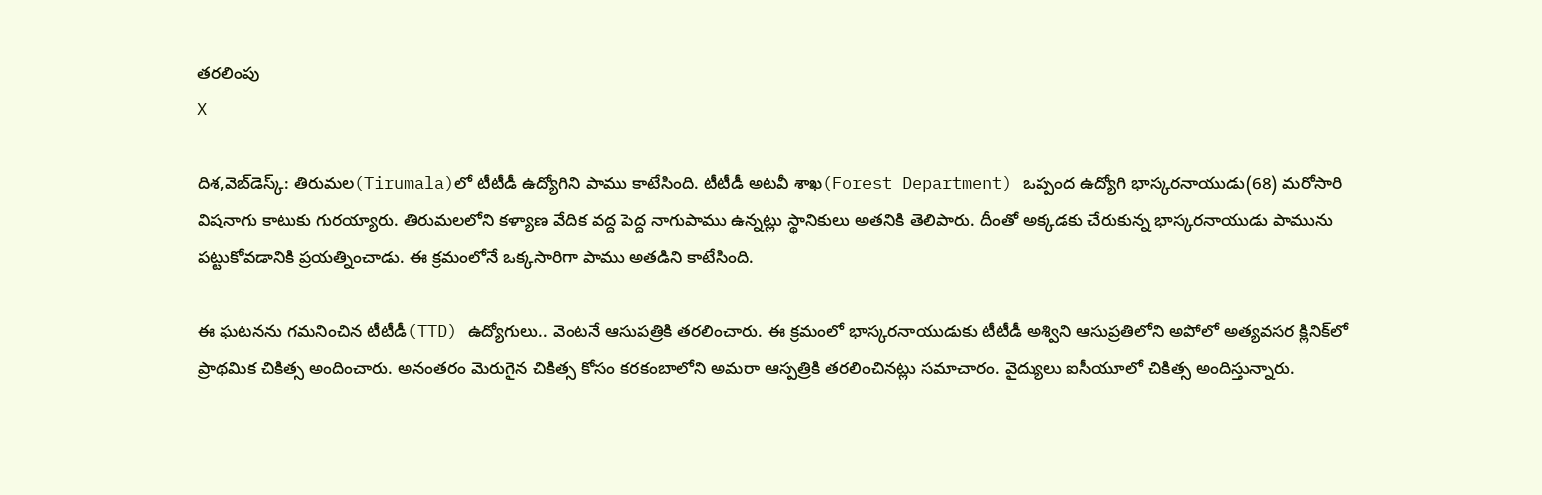తరలింపు
X

దిశ,వెబ్‌డెస్క్: తిరుమల(Tirumala)లో టీటీడీ ఉద్యోగిని పాము కాటేసింది. టీటీడీ అటవీ శాఖ(Forest Department) ఒప్పంద ఉద్యోగి భాస్కరనాయుడు(68) మరోసారి విషనాగు కాటుకు గురయ్యారు. తిరుమలలోని కళ్యాణ వేదిక వద్ద పెద్ద నాగుపాము ఉన్నట్లు స్థానికులు అతనికి తెలిపారు. దీంతో అక్కడకు చేరుకున్న భాస్కరనాయుడు పామును పట్టుకోవడానికి ప్రయత్నించాడు. ఈ క్రమంలోనే ఒక్కసారిగా పాము అతడిని కాటేసింది.

ఈ ఘటనను గమనించిన టీటీడీ(TTD) ఉద్యోగులు.. వెంటనే ఆసుపత్రికి తరలించారు. ఈ క్రమంలో భాస్కరనాయుడుకు టీటీడీ అశ్విని ఆసుప్రతిలోని అపోలో అత్యవసర క్లినిక్‌లో ప్రాథమిక చికిత్స అందించారు. అనంతరం మెరుగైన చికిత్స కోసం కరకంబాలోని అమరా ఆస్పత్రికి తరలించినట్లు సమాచారం. వైద్యులు ఐసీయూలో చికిత్స అందిస్తున్నారు.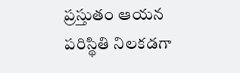ప్రస్తుతం ఆయన పరిస్థితి నిలకడగా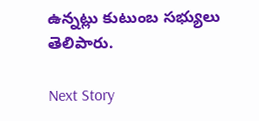ఉన్నట్లు కుటుంబ సభ్యులు తెలిపారు.

Next Story